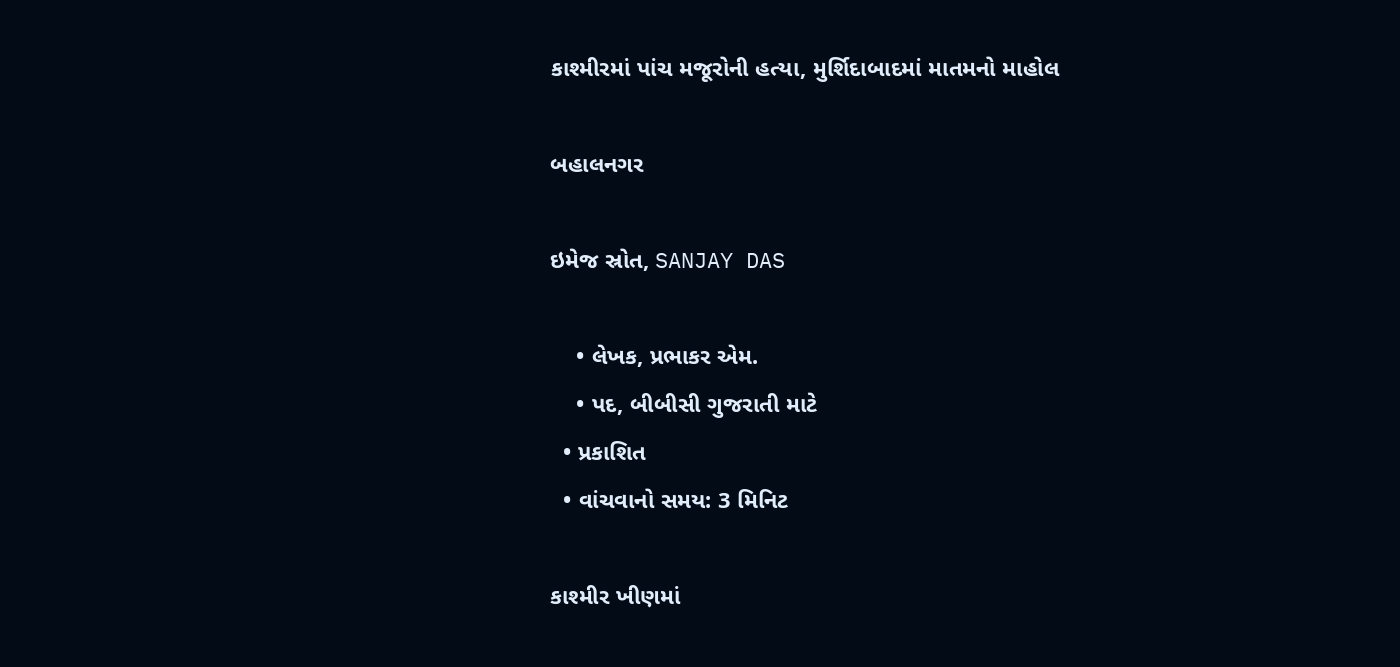કાશ્મીરમાં પાંચ મજૂરોની હત્યા, મુર્શિદાબાદમાં માતમનો માહોલ

બહાલનગર

ઇમેજ સ્રોત, SANJAY DAS

    • લેખક, પ્રભાકર એમ.
    • પદ, બીબીસી ગુજરાતી માટે
  • પ્રકાશિત
  • વાંચવાનો સમય: 3 મિનિટ

કાશ્મીર ખીણમાં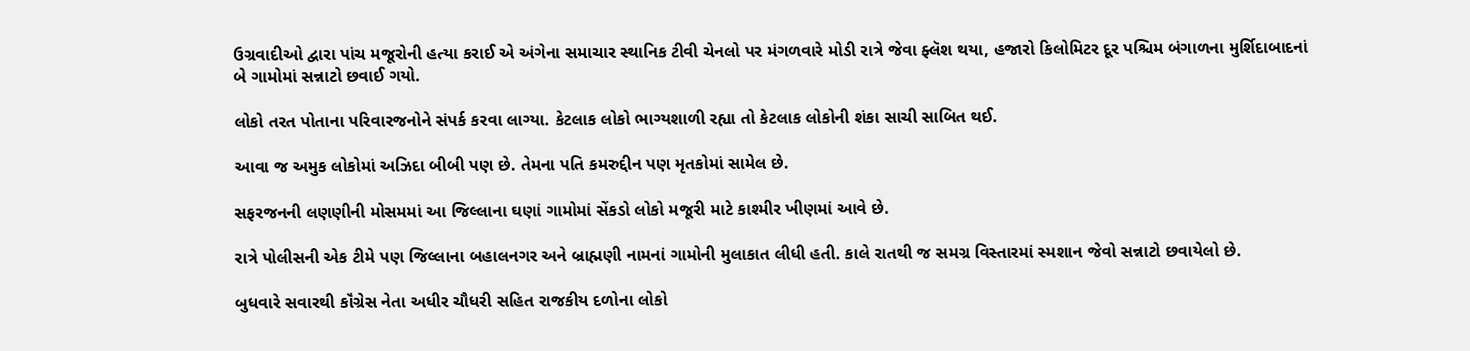ઉગ્રવાદીઓ દ્વારા પાંચ મજૂરોની હત્યા કરાઈ એ અંગેના સમાચાર સ્થાનિક ટીવી ચેનલો પર મંગળવારે મોડી રાત્રે જેવા ફ્લૅશ થયા, હજારો કિલોમિટર દૂર પશ્ચિમ બંગાળના મુર્શિદાબાદનાં બે ગામોમાં સન્નાટો છવાઈ ગયો.

લોકો તરત પોતાના પરિવારજનોને સંપર્ક કરવા લાગ્યા. કેટલાક લોકો ભાગ્યશાળી રહ્યા તો કેટલાક લોકોની શંકા સાચી સાબિત થઈ.

આવા જ અમુક લોકોમાં અઝિદા બીબી પણ છે. તેમના પતિ કમરુદ્દીન પણ મૃતકોમાં સામેલ છે.

સફરજનની લણણીની મોસમમાં આ જિલ્લાના ઘણાં ગામોમાં સેંકડો લોકો મજૂરી માટે કાશ્મીર ખીણમાં આવે છે.

રાત્રે પોલીસની એક ટીમે પણ જિલ્લાના બહાલનગર અને બ્રાહ્મણી નામનાં ગામોની મુલાકાત લીધી હતી. કાલે રાતથી જ સમગ્ર વિસ્તારમાં સ્મશાન જેવો સન્નાટો છવાયેલો છે.

બુધવારે સવારથી કૉંગ્રેસ નેતા અધીર ચૌધરી સહિત રાજકીય દળોના લોકો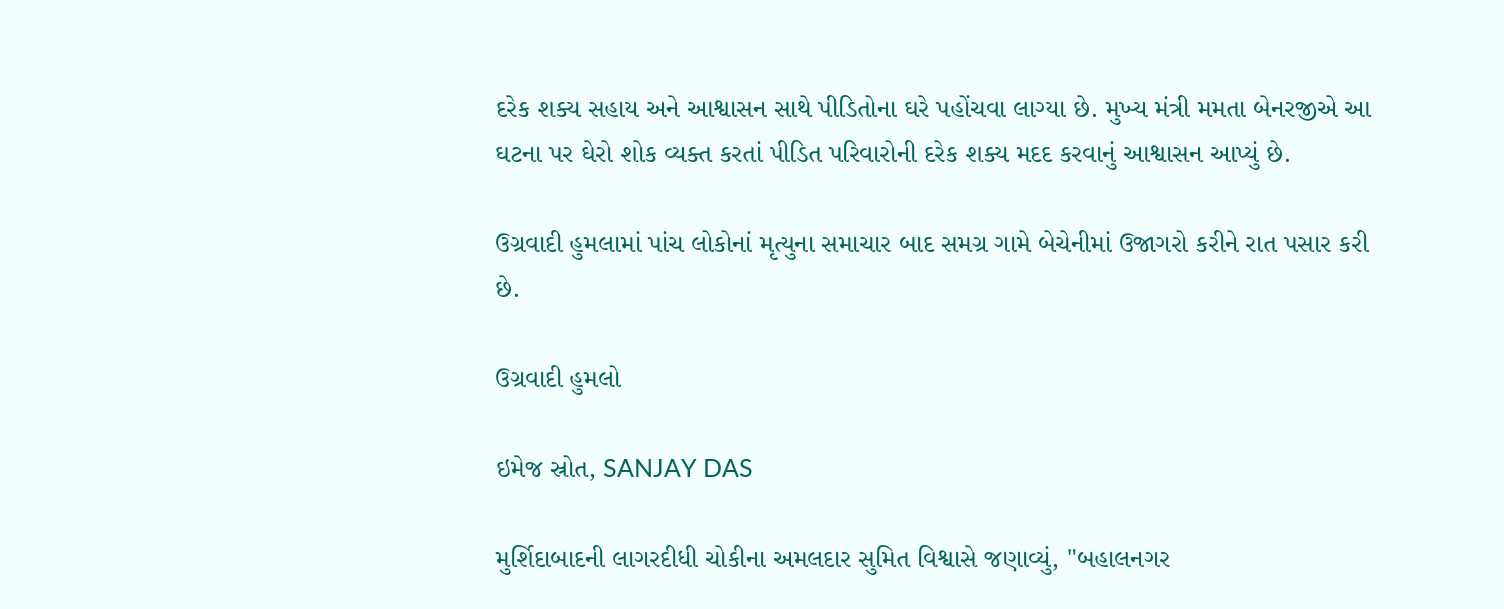દરેક શક્ય સહાય અને આશ્વાસન સાથે પીડિતોના ઘરે પહોંચવા લાગ્યા છે. મુખ્ય મંત્રી મમતા બેનરજીએ આ ઘટના પર ઘેરો શોક વ્યક્ત કરતાં પીડિત પરિવારોની દરેક શક્ય મદદ કરવાનું આશ્વાસન આપ્યું છે.

ઉગ્રવાદી હુમલામાં પાંચ લોકોનાં મૃત્યુના સમાચાર બાદ સમગ્ર ગામે બેચેનીમાં ઉજાગરો કરીને રાત પસાર કરી છે.

ઉગ્રવાદી હુમલો

ઇમેજ સ્રોત, SANJAY DAS

મુર્શિદાબાદની લાગરદીધી ચોકીના અમલદાર સુમિત વિશ્વાસે જણાવ્યું, "બહાલનગર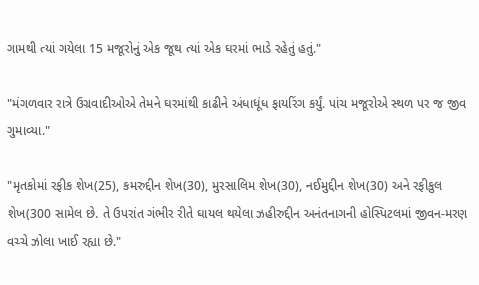ગામથી ત્યાં ગયેલા 15 મજૂરોનું એક જૂથ ત્યાં એક ઘરમાં ભાડે રહેતું હતું."

"મંગળવાર રાત્રે ઉગ્રવાદીઓએ તેમને ઘરમાંથી કાઢીને અંધાધૂંધ ફાયરિંગ કર્યું. પાંચ મજૂરોએ સ્થળ પર જ જીવ ગુમાવ્યા."

"મૃતકોમાં રફીક શેખ(25), કમરુદ્દીન શેખ(30), મુરસાલિમ શેખ(30), નઈમુદ્દીન શેખ(30) અને રફીકુલ શેખ(300 સામેલ છે. તે ઉપરાંત ગંભીર રીતે ઘાયલ થયેલા ઝહીરુદ્દીન અનંતનાગની હોસ્પિટલમાં જીવન-મરણ વચ્ચે ઝોલા ખાઈ રહ્યા છે."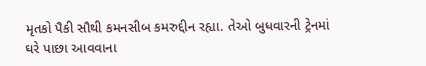મૃતકો પૈકી સૌથી કમનસીબ કમરુદ્દીન રહ્યા. તેઓ બુધવારની ટ્રેનમાં ઘરે પાછા આવવાના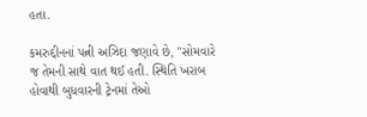હતા.

કમરુદ્દીનનાં પત્ની અઝિદા જણાવે છે, "સોમવારે જ તેમની સાથે વાત થઈ હતી. સ્થિતિ ખરાબ હોવાથી બુધવારની ટ્રેનમાં તેઓ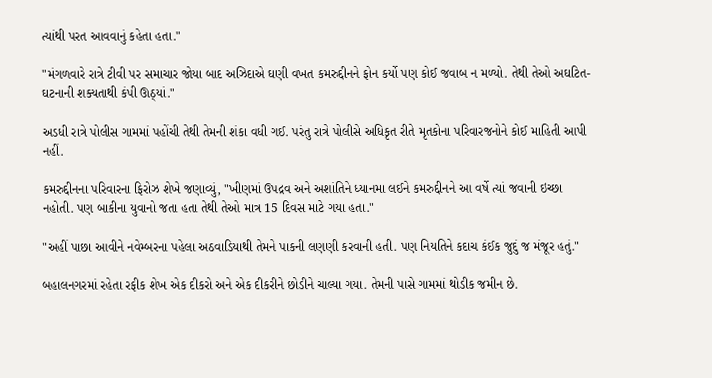ત્યાંથી પરત આવવાનું કહેતા હતા."

"મંગળવારે રાત્રે ટીવી પર સમાચાર જોયા બાદ અઝિદાએ ઘણી વખત કમરુદ્દીનને ફોન કર્યો પણ કોઈ જવાબ ન મળ્યો. તેથી તેઓ અઘટિત-ઘટનાની શક્યતાથી કંપી ઊઠ્યાં."

અડધી રાત્રે પોલીસ ગામમાં પહોંચી તેથી તેમની શંકા વધી ગઈ. પરંતુ રાત્રે પોલીસે અધિકૃત રીતે મૃતકોના પરિવારજનોને કોઈ માહિતી આપી નહીં.

કમરુદ્દીનના પરિવારના ફિરોઝ શેખે જણાવ્યું, "ખીણમાં ઉપદ્રવ અને અશાંતિને ધ્યાનમા લઈને કમરુદ્દીનને આ વર્ષે ત્યાં જવાની ઇચ્છા નહોતી. પણ બાકીના યુવાનો જતા હતા તેથી તેઓ માત્ર 15 દિવસ માટે ગયા હતા."

"અહીં પાછા આવીને નવેમ્બરના પહેલા અઠવાડિયાથી તેમને પાકની લણણી કરવાની હતી. પણ નિયતિને કદાચ કંઈક જુદું જ મંજૂર હતું."

બહાલનગરમાં રહેતા રફીક શેખ એક દીકરો અને એક દીકરીને છોડીને ચાલ્યા ગયા. તેમની પાસે ગામમાં થોડીક જમીન છે.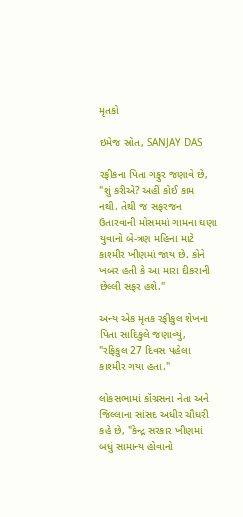મૃતકો

ઇમેજ સ્રોત, SANJAY DAS

રફીકના પિતા ગફુર જણાવે છે, "શું કરીએ? અહીં કોઈ કામ નથી. તેથી જ સફરજન ઉતારવાની મોસમમાં ગામના ઘણા યુવાનો બે-ત્રણ મહિના માટે કાશ્મીર ખીણમાં જાય છે. કોને ખબર હતી કે આ મારા દીકરાની છેલ્લી સફર હશે."

અન્ય એક મૃતક રફીકુલ શેખના પિતા સાદિકુલે જણાવ્યું, "રફિકુલ 27 દિવસ પહેલા કાશ્મીર ગયા હતા."

લોકસભામાં કૉંગ્રસના નેતા અને જિલ્લાના સાંસદ અધીર ચૌધરી કહે છે, "કેન્દ્ર સરકાર ખીણમાં બધું સામાન્ય હોવાનો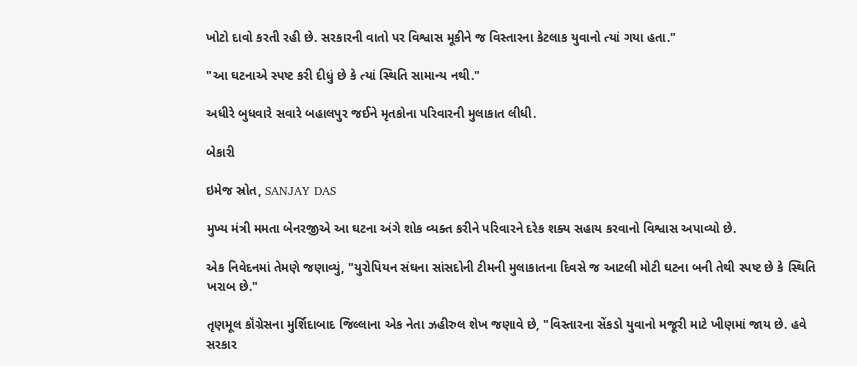ખોટો દાવો કરતી રહી છે. સરકારની વાતો પર વિશ્વાસ મૂકીને જ વિસ્તારના કેટલાક યુવાનો ત્યાં ગયા હતા."

"આ ઘટનાએ સ્પષ્ટ કરી દીધું છે કે ત્યાં સ્થિતિ સામાન્ય નથી."

અધીરે બુધવારે સવારે બહાલપુર જઈને મૃતકોના પરિવારની મુલાકાત લીધી.

બેકારી

ઇમેજ સ્રોત, SANJAY DAS

મુખ્ય મંત્રી મમતા બેનરજીએ આ ઘટના અંગે શોક વ્યક્ત કરીને પરિવારને દરેક શક્ય સહાય કરવાનો વિશ્વાસ અપાવ્યો છે.

એક નિવેદનમાં તેમણે જણાવ્યું, "યુરોપિયન સંઘના સાંસદોની ટીમની મુલાકાતના દિવસે જ આટલી મોટી ઘટના બની તેથી સ્પષ્ટ છે કે સ્થિતિ ખરાબ છે."

તૃણમૂલ કૉંગ્રેસના મુર્શિદાબાદ જિલ્લાના એક નેતા ઝહીરુલ શેખ જણાવે છે, "વિસ્તારના સેંકડો યુવાનો મજૂરી માટે ખીણમાં જાય છે. હવે સરકાર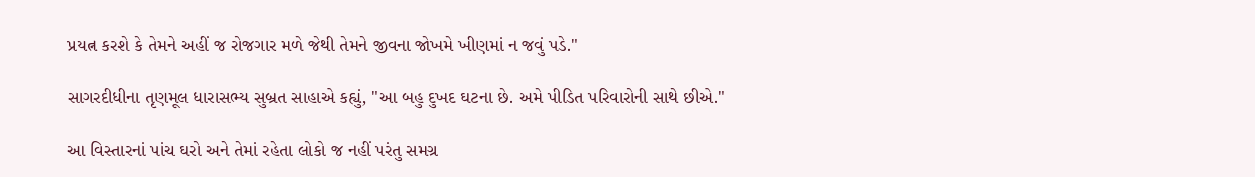પ્રયત્ન કરશે કે તેમને અહીં જ રોજગાર મળે જેથી તેમને જીવના જોખમે ખીણમાં ન જવું પડે."

સાગરદીધીના તૃણમૂલ ધારાસભ્ય સુબ્રત સાહાએ કહ્યું, "આ બહુ દુખદ ઘટના છે. અમે પીડિત પરિવારોની સાથે છીએ."

આ વિસ્તારનાં પાંચ ઘરો અને તેમાં રહેતા લોકો જ નહીં પરંતુ સમગ્ર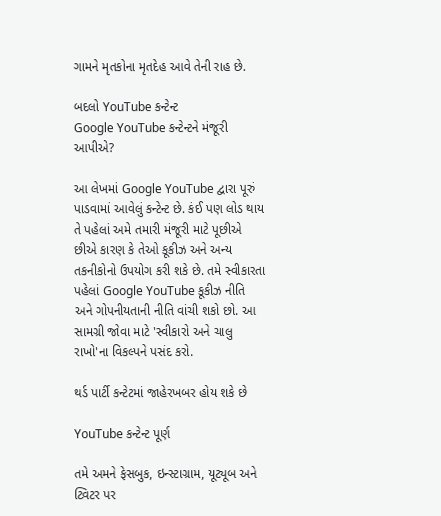ગામને મૃતકોના મૃતદેહ આવે તેની રાહ છે.

બદલો YouTube કન્ટેન્ટ
Google YouTube કન્ટેન્ટને મંજૂરી આપીએ?

આ લેખમાં Google YouTube દ્વારા પૂરું પાડવામાં આવેલું કન્ટેન્ટ છે. કંઈ પણ લોડ થાય તે પહેલાં અમે તમારી મંજૂરી માટે પૂછીએ છીએ કારણ કે તેઓ કૂકીઝ અને અન્ય તકનીકોનો ઉપયોગ કરી શકે છે. તમે સ્વીકારતા પહેલાં Google YouTube કૂકીઝ નીતિ અને ગોપનીયતાની નીતિ વાંચી શકો છો. આ સામગ્રી જોવા માટે 'સ્વીકારો અને ચાલુ રાખો'ના વિકલ્પને પસંદ કરો.

થર્ડ પાર્ટી કન્ટેટમાં જાહેરખબર હોય શકે છે

YouTube કન્ટેન્ટ પૂર્ણ

તમે અમને ફેસબુક, ઇન્સ્ટાગ્રામ, યૂટ્યૂબ અને ટ્વિટર પર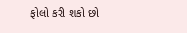ફોલો કરી શકો છો